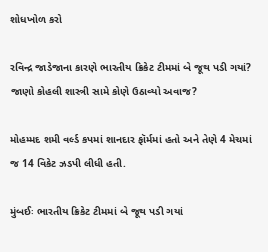શોધખોળ કરો

રવિન્દ્ર જાડેજાના કારણે ભારતીય ક્રિકેટ ટીમમાં બે જૂથ પડી ગયાં? જાણો કોહલી શાસ્ત્રી સામે કોણે ઉઠાવ્યો અવાજ?

મોહમ્મદ શમી વર્લ્ડ કપમાં શાનદાર ફૉર્મમાં હતો અને તેણે 4 મેચમાં જ 14 વિકેટ ઝડપી લીધી હતી.

મુંબઈઃ ભારતીય ક્રિકેટ ટીમમાં બે જૂથ પડી ગયાં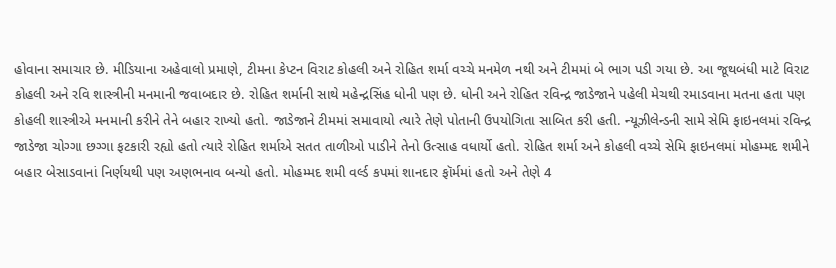હોવાના સમાચાર છે. મીડિયાના અહેવાલો પ્રમાણે, ટીમના કેપ્ટન વિરાટ કોહલી અને રોહિત શર્મા વચ્ચે મનમેળ નથી અને ટીમમાં બે ભાગ પડી ગયા છે. આ જૂથબંધી માટે વિરાટ કોહલી અને રવિ શાસ્ત્રીની મનમાની જવાબદાર છે. રોહિત શર્માની સાથે મહેન્દ્રસિંહ ધોની પણ છે. ધોની અને રોહિત રવિન્દ્ર જાડેજાને પહેલી મેચથી રમાડવાના મતના હતા પણ કોહલી શાસ્ત્રીએ મનમાની કરીને તેને બહાર રાખ્યો હતો. જાડેજાને ટીમમાં સમાવાયો ત્યારે તેણે પોતાની ઉપયોગિતા સાબિત કરી હતી. ન્યૂઝીલેન્ડની સામે સેમિ ફાઇનલમાં રવિન્દ્ર જાડેજા ચોગ્ગા છગ્ગા ફટકારી રહ્યો હતો ત્યારે રોહિત શર્માએ સતત તાળીઓ પાડીને તેનો ઉત્સાહ વધાર્યો હતો. રોહિત શર્મા અને કોહલી વચ્ચે સેમિ ફાઇનલમાં મોહમ્મદ શમીને બહાર બેસાડવાનાં નિર્ણયથી પણ અણભનાવ બન્યો હતો. મોહમ્મદ શમી વર્લ્ડ કપમાં શાનદાર ફૉર્મમાં હતો અને તેણે 4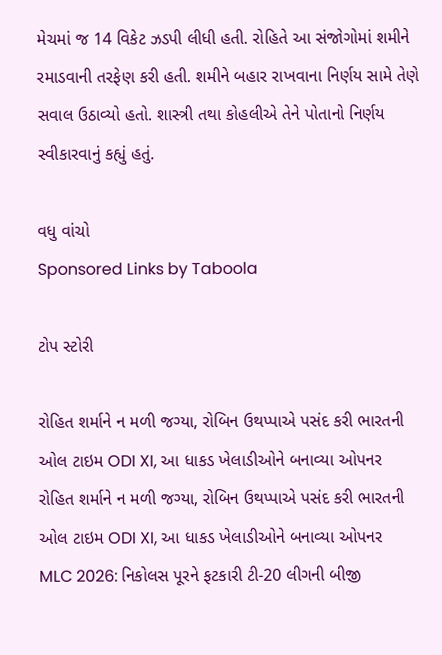મેચમાં જ 14 વિકેટ ઝડપી લીધી હતી. રોહિતે આ સંજોગોમાં શમીને રમાડવાની તરફેણ કરી હતી. શમીને બહાર રાખવાના નિર્ણય સામે તેણે સવાલ ઉઠાવ્યો હતો. શાસ્ત્રી તથા કોહલીએ તેને પોતાનો નિર્ણય સ્વીકારવાનું કહ્યું હતું.

વધુ વાંચો
Sponsored Links by Taboola

ટોપ સ્ટોરી

રોહિત શર્માને ન મળી જગ્યા, રોબિન ઉથપ્પાએ પસંદ કરી ભારતની ઓલ ટાઇમ ODI XI, આ ધાકડ ખેલાડીઓને બનાવ્યા ઓપનર
રોહિત શર્માને ન મળી જગ્યા, રોબિન ઉથપ્પાએ પસંદ કરી ભારતની ઓલ ટાઇમ ODI XI, આ ધાકડ ખેલાડીઓને બનાવ્યા ઓપનર
MLC 2026: નિકોલસ પૂરને ફટકારી ટી-20 લીગની બીજી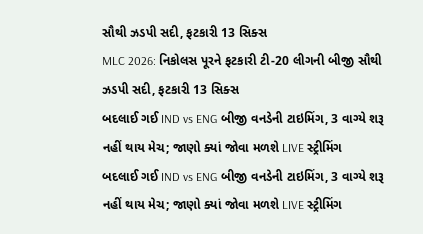સૌથી ઝડપી સદી, ફટકારી 13 સિક્સ
MLC 2026: નિકોલસ પૂરને ફટકારી ટી-20 લીગની બીજી સૌથી ઝડપી સદી, ફટકારી 13 સિક્સ
બદલાઈ ગઈ IND vs ENG બીજી વનડેની ટાઇમિંગ, 3 વાગ્યે શરૂ નહીં થાય મેચ; જાણો ક્યાં જોવા મળશે LIVE સ્ટ્રીમિંગ
બદલાઈ ગઈ IND vs ENG બીજી વનડેની ટાઇમિંગ, 3 વાગ્યે શરૂ નહીં થાય મેચ; જાણો ક્યાં જોવા મળશે LIVE સ્ટ્રીમિંગ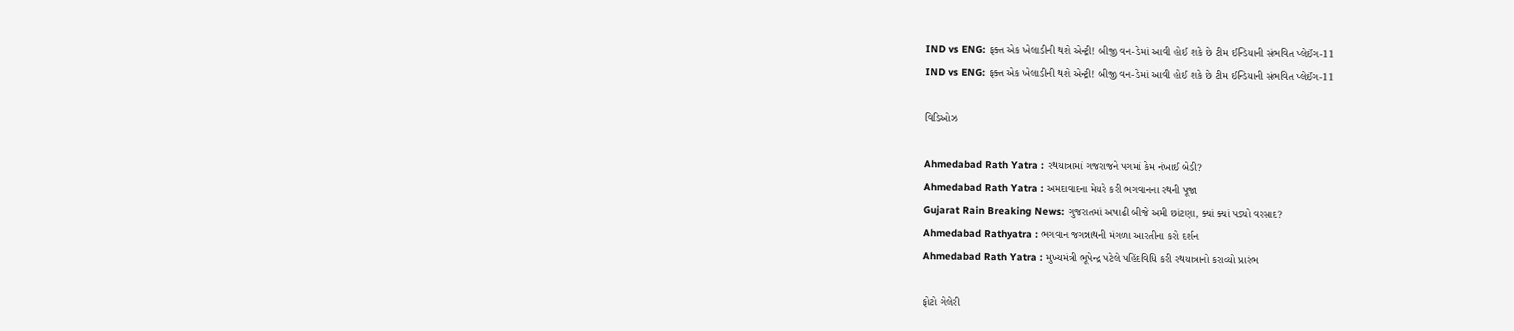IND vs ENG: ફક્ત એક ખેલાડીની થશે એન્ટ્રી! બીજી વન-ડેમાં આવી હોઈ શકે છે ટીમ ઈન્ડિયાની સંભવિત પ્લેઈંગ-11
IND vs ENG: ફક્ત એક ખેલાડીની થશે એન્ટ્રી! બીજી વન-ડેમાં આવી હોઈ શકે છે ટીમ ઈન્ડિયાની સંભવિત પ્લેઈંગ-11

વિડિઓઝ

Ahmedabad Rath Yatra : રથયાત્રામાં ગજરાજને પગમાં કેમ નંખાઈ બેડી?
Ahmedabad Rath Yatra : અમદાવાદના મેયરે કરી ભગવાનના રથની પૂજા
Gujarat Rain Breaking News: ગુજરાતમાં અષાઢી બીજે અમી છાંટણા, ક્યાં ક્યાં પડ્યો વરસાદ?
Ahmedabad Rathyatra : ભગવાન જગન્નાથની મંગળા આરતીના કરો દર્શન
Ahmedabad Rath Yatra : મુખ્યમંત્રી ભૂપેન્દ્ર પટેલે પહિંદવિધિ કરી રથયાત્રાનો કરાવ્યો પ્રારંભ

ફોટો ગેલેરી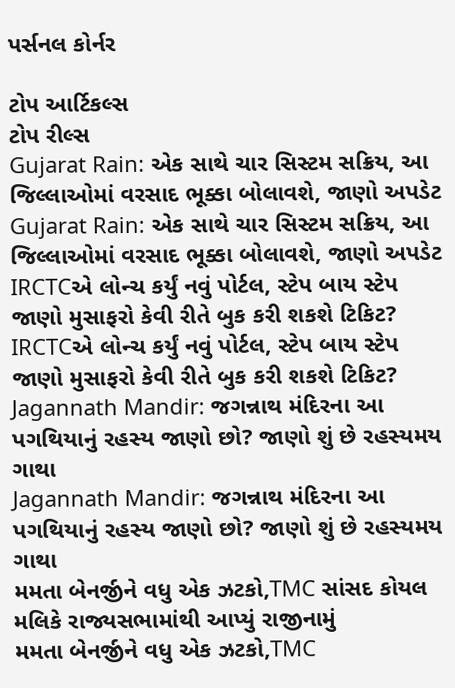પર્સનલ કોર્નર

ટોપ આર્ટિકલ્સ
ટોપ રીલ્સ
Gujarat Rain: એક સાથે ચાર સિસ્ટમ સક્રિય, આ જિલ્લાઓમાં વરસાદ ભૂક્કા બોલાવશે, જાણો અપડેટ
Gujarat Rain: એક સાથે ચાર સિસ્ટમ સક્રિય, આ જિલ્લાઓમાં વરસાદ ભૂક્કા બોલાવશે, જાણો અપડેટ
IRCTCએ લોન્ચ કર્યું નવું પોર્ટલ, સ્ટેપ બાય સ્ટેપ જાણો મુસાફરો કેવી રીતે બુક કરી શકશે ટિકિટ?
IRCTCએ લોન્ચ કર્યું નવું પોર્ટલ, સ્ટેપ બાય સ્ટેપ જાણો મુસાફરો કેવી રીતે બુક કરી શકશે ટિકિટ?
Jagannath Mandir: જગન્નાથ મંદિરના આ પગથિયાનું રહસ્ય જાણો છો? જાણો શું છે રહસ્યમય ગાથા
Jagannath Mandir: જગન્નાથ મંદિરના આ પગથિયાનું રહસ્ય જાણો છો? જાણો શું છે રહસ્યમય ગાથા
મમતા બેનર્જીને વધુ એક ઝટકો,TMC સાંસદ કોયલ મલિકે રાજ્યસભામાંથી આપ્યું રાજીનામું
મમતા બેનર્જીને વધુ એક ઝટકો,TMC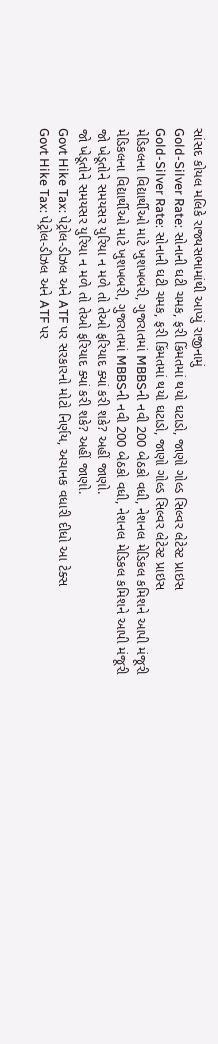સાંસદ કોયલ મલિકે રાજ્યસભામાંથી આપ્યું રાજીનામું
Gold-Silver Rate: સોનાની ઘટી ચમક, ફરી કિંમતમાં થયો ઘટાડો, જાણો ગોલ્ડ સિલ્વર લેટેસ્ટ પ્રાઇસ
Gold-Silver Rate: સોનાની ઘટી ચમક, ફરી કિંમતમાં થયો ઘટાડો, જાણો ગોલ્ડ સિલ્વર લેટેસ્ટ પ્રાઇસ
મેડિકલના વિદ્યાર્થીઓ માટે ખુશખબરી, ગુજરાતમાં MBBSની નવી 200 બેઠકો વધી, નેશનલ મેડિકલ કમિશને આપી મંજૂરી
મેડિકલના વિદ્યાર્થીઓ માટે ખુશખબરી, ગુજરાતમાં MBBSની નવી 200 બેઠકો વધી, નેશનલ મેડિકલ કમિશને આપી મંજૂરી
જો ખેડૂતોને સમયસર યુરિયા ન મળે તો તેઓ ફરિયાદ ક્યાં કરી શકે? અહીં જાણો.
જો ખેડૂતોને સમયસર યુરિયા ન મળે તો તેઓ ફરિયાદ ક્યાં કરી શકે? અહીં જાણો.
Govt Hike Tax: પેટ્રોલ-ડીઝલ અને ATF પર સરકારનો મોટો નિર્ણય, અચાનક વધારી દીધો આ ટેક્સ
Govt Hike Tax: પેટ્રોલ-ડીઝલ અને ATF પર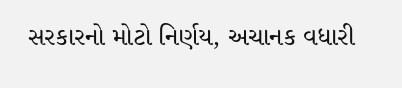સરકારનો મોટો નિર્ણય, અચાનક વધારી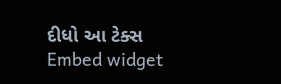દીધો આ ટેક્સ
Embed widget